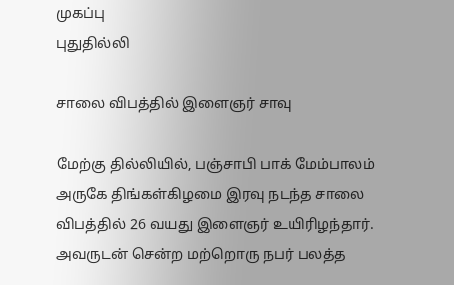முகப்பு
புதுதில்லி

சாலை விபத்தில் இளைஞர் சாவு

மேற்கு தில்லியில், பஞ்சாபி பாக் மேம்பாலம் அருகே திங்கள்கிழமை இரவு நடந்த சாலை விபத்தில் 26 வயது இளைஞர் உயிரிழந்தார். அவருடன் சென்ற மற்றொரு நபர் பலத்த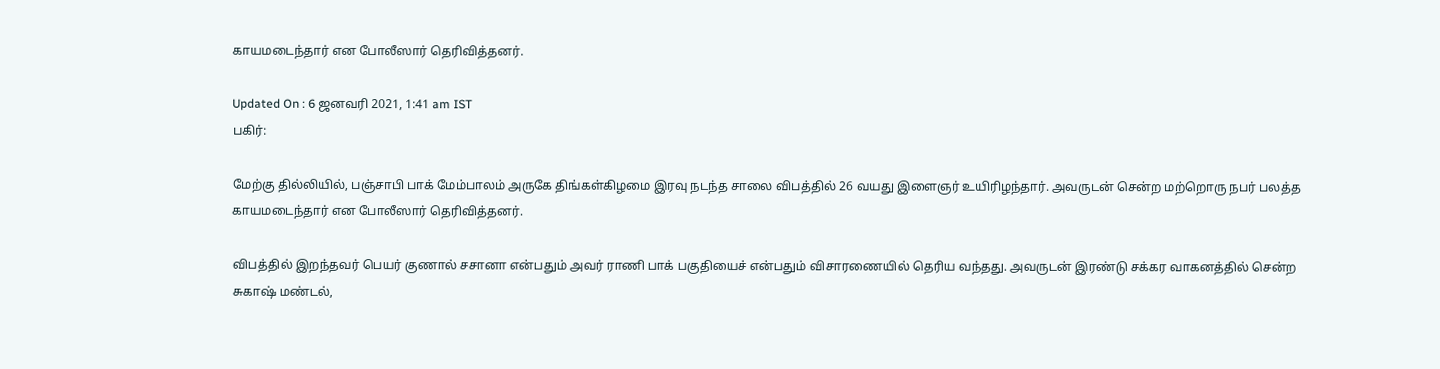காயமடைந்தார் என போலீஸார் தெரிவித்தனர்.

Updated On : 6 ஜனவரி 2021, 1:41 am IST
பகிர்:

மேற்கு தில்லியில், பஞ்சாபி பாக் மேம்பாலம் அருகே திங்கள்கிழமை இரவு நடந்த சாலை விபத்தில் 26 வயது இளைஞர் உயிரிழந்தார். அவருடன் சென்ற மற்றொரு நபர் பலத்த காயமடைந்தார் என போலீஸார் தெரிவித்தனர்.

விபத்தில் இறந்தவர் பெயர் குணால் சசானா என்பதும் அவர் ராணி பாக் பகுதியைச் என்பதும் விசாரணையில் தெரிய வந்தது. அவருடன் இரண்டு சக்கர வாகனத்தில் சென்ற சுகாஷ் மண்டல்,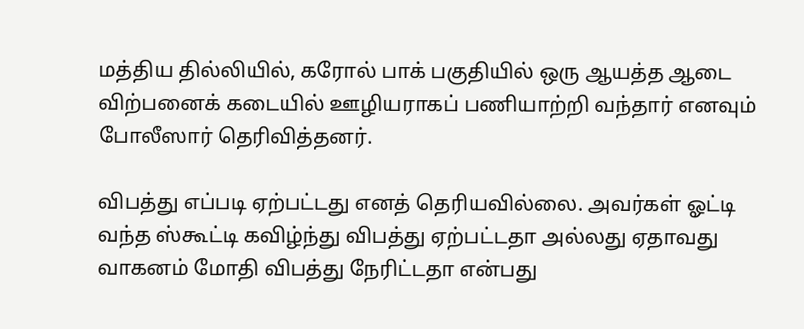மத்திய தில்லியில், கரோல் பாக் பகுதியில் ஒரு ஆயத்த ஆடை விற்பனைக் கடையில் ஊழியராகப் பணியாற்றி வந்தார் எனவும் போலீஸார் தெரிவித்தனர்.

விபத்து எப்படி ஏற்பட்டது எனத் தெரியவில்லை. அவர்கள் ஓட்டி வந்த ஸ்கூட்டி கவிழ்ந்து விபத்து ஏற்பட்டதா அல்லது ஏதாவது வாகனம் மோதி விபத்து நேரிட்டதா என்பது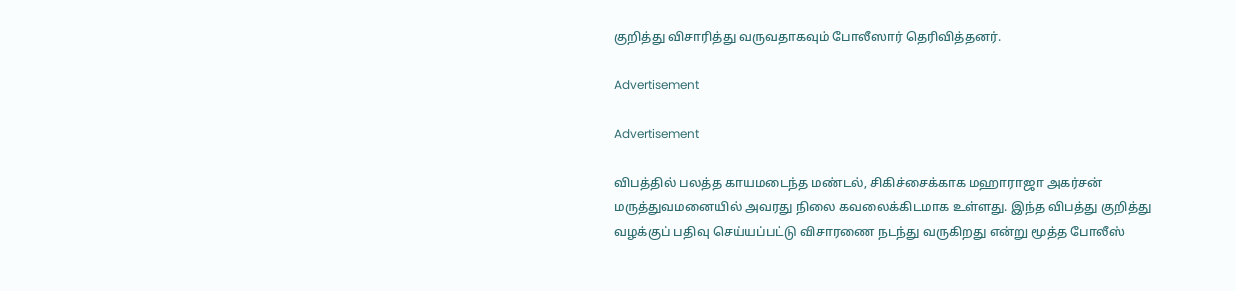குறித்து விசாரித்து வருவதாகவும் போலீஸார் தெரிவித்தனர்.

Advertisement

Advertisement

விபத்தில் பலத்த காயமடைந்த மண்டல், சிகிச்சைக்காக மஹாராஜா அகர்சன் மருத்துவமனையில் அவரது நிலை கவலைக்கிடமாக உள்ளது. இந்த விபத்து குறித்து வழக்குப் பதிவு செய்யப்பட்டு விசாரணை நடந்து வருகிறது என்று மூத்த போலீஸ்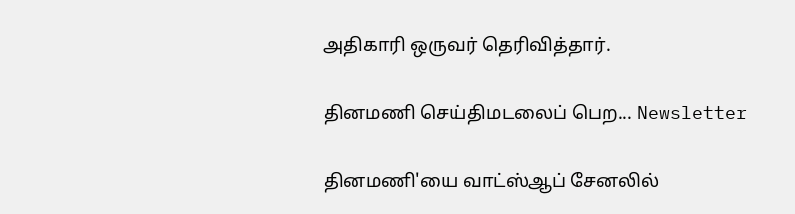அதிகாரி ஒருவர் தெரிவித்தார்.

தினமணி செய்திமடலைப் பெற... Newsletter

தினமணி'யை வாட்ஸ்ஆப் சேனலில்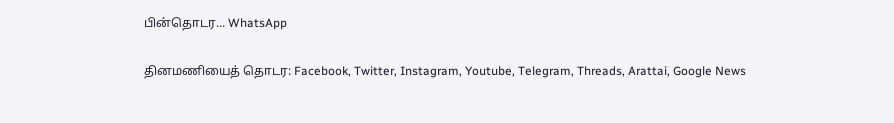பின்தொடர... WhatsApp

தினமணியைத் தொடர: Facebook, Twitter, Instagram, Youtube, Telegram, Threads, Arattai, Google News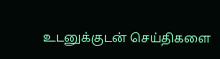உடனுக்குடன் செய்திகளை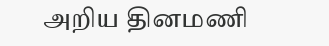அறிய தினமணி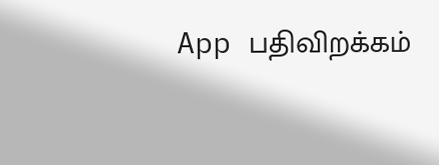App பதிவிறக்கம்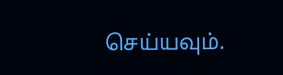செய்யவும்.